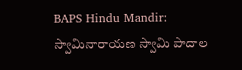BAPS Hindu Mandir: స్వామినారాయణ స్వామి పాదాల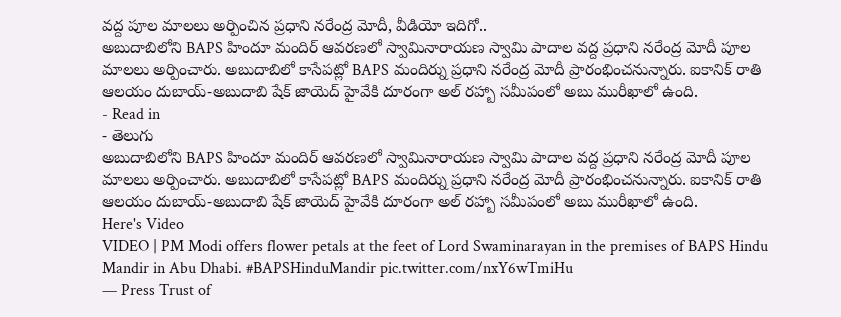వద్ద పూల మాలలు అర్పించిన ప్రధాని నరేంద్ర మోదీ, వీడియో ఇదిగో..
అబుదాబిలోని BAPS హిందూ మందిర్ ఆవరణలో స్వామినారాయణ స్వామి పాదాల వద్ద ప్రధాని నరేంద్ర మోదీ పూల మాలలు అర్పించారు. అబుదాబిలో కాసేపట్లో BAPS మందిర్ను ప్రధాని నరేంద్ర మోదీ ప్రారంభించనున్నారు. ఐకానిక్ రాతి ఆలయం దుబాయ్-అబుదాబి షేక్ జాయెద్ హైవేకి దూరంగా అల్ రహ్బా సమీపంలో అబు మురీఖాలో ఉంది.
- Read in
- తెలుగు
అబుదాబిలోని BAPS హిందూ మందిర్ ఆవరణలో స్వామినారాయణ స్వామి పాదాల వద్ద ప్రధాని నరేంద్ర మోదీ పూల మాలలు అర్పించారు. అబుదాబిలో కాసేపట్లో BAPS మందిర్ను ప్రధాని నరేంద్ర మోదీ ప్రారంభించనున్నారు. ఐకానిక్ రాతి ఆలయం దుబాయ్-అబుదాబి షేక్ జాయెద్ హైవేకి దూరంగా అల్ రహ్బా సమీపంలో అబు మురీఖాలో ఉంది.
Here's Video
VIDEO | PM Modi offers flower petals at the feet of Lord Swaminarayan in the premises of BAPS Hindu Mandir in Abu Dhabi. #BAPSHinduMandir pic.twitter.com/nxY6wTmiHu
— Press Trust of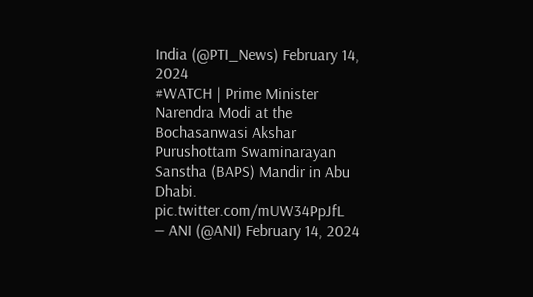India (@PTI_News) February 14, 2024
#WATCH | Prime Minister Narendra Modi at the Bochasanwasi Akshar Purushottam Swaminarayan Sanstha (BAPS) Mandir in Abu Dhabi. pic.twitter.com/mUW34PpJfL
— ANI (@ANI) February 14, 2024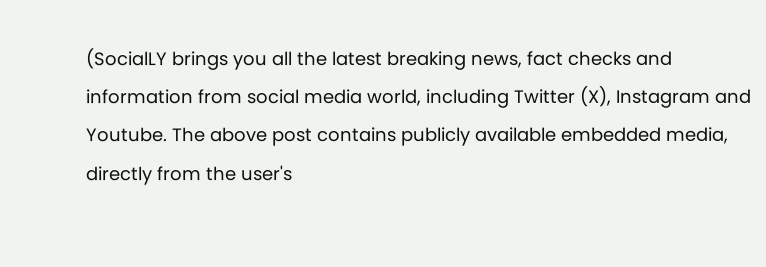(SocialLY brings you all the latest breaking news, fact checks and information from social media world, including Twitter (X), Instagram and Youtube. The above post contains publicly available embedded media, directly from the user's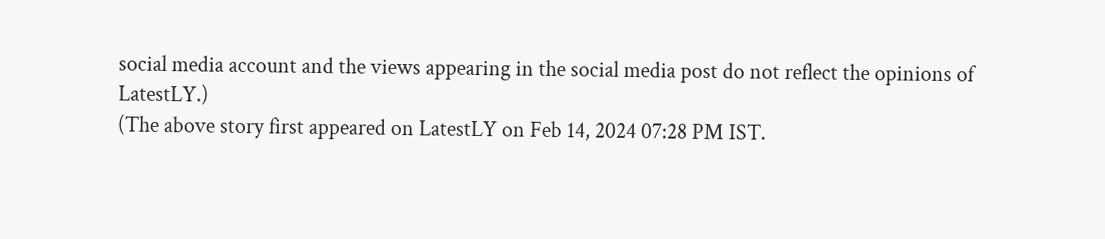social media account and the views appearing in the social media post do not reflect the opinions of LatestLY.)
(The above story first appeared on LatestLY on Feb 14, 2024 07:28 PM IST.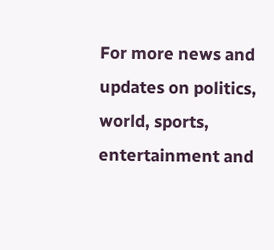For more news and updates on politics, world, sports, entertainment and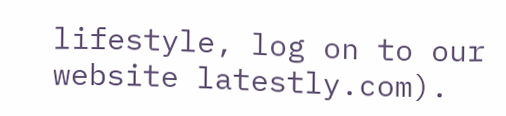lifestyle, log on to our website latestly.com).